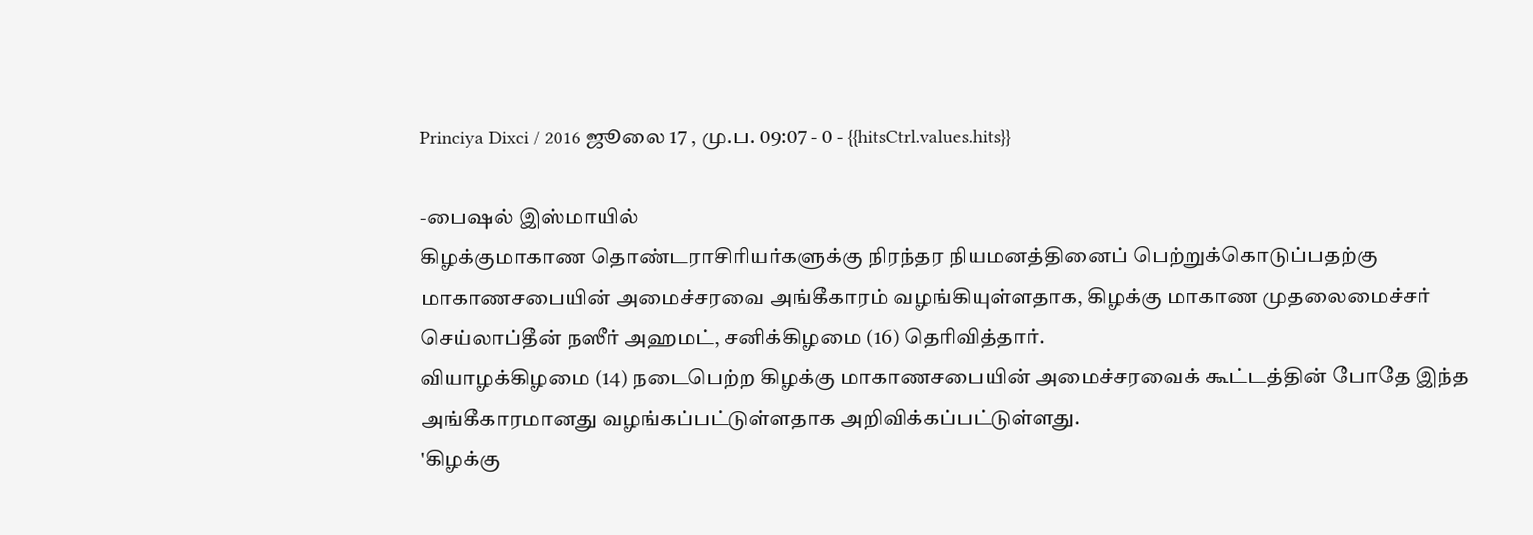Princiya Dixci / 2016 ஜூலை 17 , மு.ப. 09:07 - 0 - {{hitsCtrl.values.hits}}

-பைஷல் இஸ்மாயில்
கிழக்குமாகாண தொண்டராசிரியர்களுக்கு நிரந்தர நியமனத்தினைப் பெற்றுக்கொடுப்பதற்கு மாகாணசபையின் அமைச்சரவை அங்கீகாரம் வழங்கியுள்ளதாக, கிழக்கு மாகாண முதலைமைச்சர் செய்லாப்தீன் நஸீர் அஹமட், சனிக்கிழமை (16) தெரிவித்தார்.
வியாழக்கிழமை (14) நடைபெற்ற கிழக்கு மாகாணசபையின் அமைச்சரவைக் கூட்டத்தின் போதே இந்த அங்கீகாரமானது வழங்கப்பட்டுள்ளதாக அறிவிக்கப்பட்டுள்ளது.
'கிழக்கு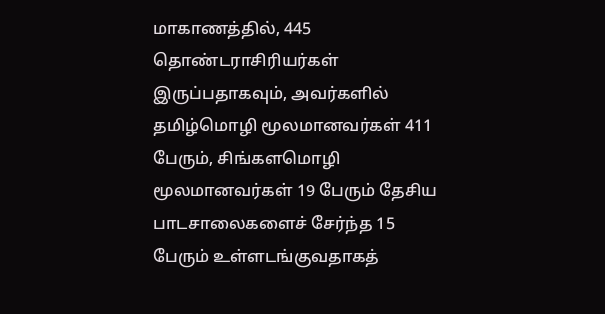மாகாணத்தில், 445 தொண்டராசிரியர்கள் இருப்பதாகவும், அவர்களில் தமிழ்மொழி மூலமானவர்கள் 411 பேரும், சிங்களமொழி மூலமானவர்கள் 19 பேரும் தேசிய பாடசாலைகளைச் சேர்ந்த 15 பேரும் உள்ளடங்குவதாகத்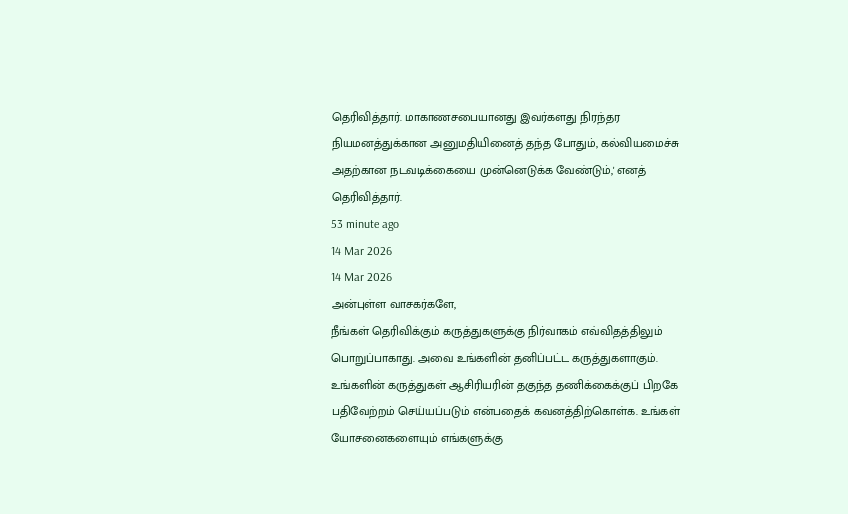தெரிவித்தார். மாகாணசபையானது இவர்களது நிரந்தர நியமனத்துக்கான அனுமதியினைத் தந்த போதும், கல்வியமைச்சு அதற்கான நடவடிக்கையை முன்னெடுக்க வேண்டும்,' எனத் தெரிவித்தார்.
53 minute ago
14 Mar 2026
14 Mar 2026
அன்புள்ள வாசகர்களே,
நீங்கள் தெரிவிக்கும் கருத்துகளுக்கு நிர்வாகம் எவ்விதத்திலும் பொறுப்பாகாது. அவை உங்களின் தனிப்பட்ட கருத்துகளாகும். உங்களின் கருத்துகள் ஆசிரியரின் தகுந்த தணிக்கைக்குப் பிறகே பதிவேற்றம் செய்யப்படும் என்பதைக் கவனத்திற்கொள்க. உங்கள் யோசனைகளையும் எங்களுக்கு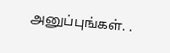அனுப்புங்கள். .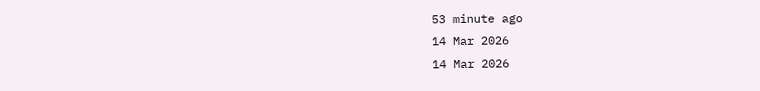53 minute ago
14 Mar 2026
14 Mar 2026